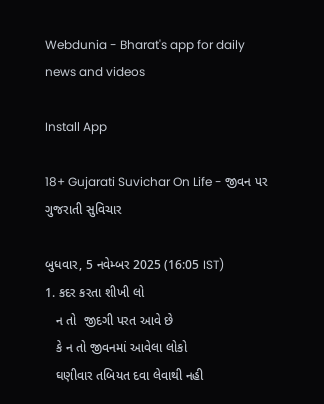Webdunia - Bharat's app for daily news and videos

Install App

18+ Gujarati Suvichar On Life - જીવન પર ગુજરાતી સુવિચાર

બુધવાર, 5 નવેમ્બર 2025 (16:05 IST)
1. કદર કરતા શીખી લો
   ન તો  જીદગી પરત આવે છે
   કે ન તો જીવનમાં આવેલા લોકો
   ઘણીવાર તબિયત દવા લેવાથી નહી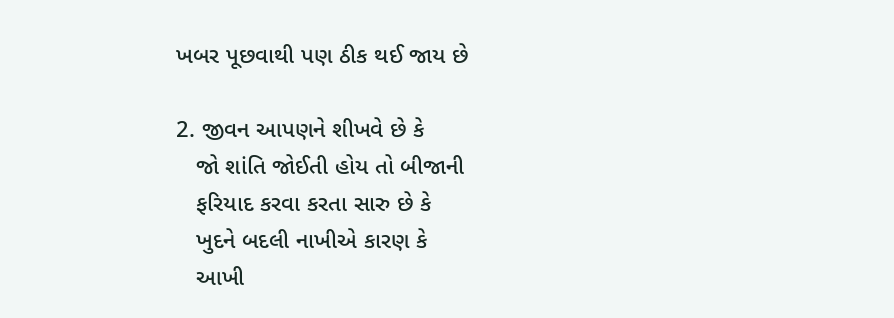ખબર પૂછવાથી પણ ઠીક થઈ જાય છે

2. જીવન આપણને શીખવે છે કે
   જો શાંતિ જોઈતી હોય તો બીજાની
   ફરિયાદ કરવા કરતા સારુ છે કે
   ખુદને બદલી નાખીએ કારણ કે
   આખી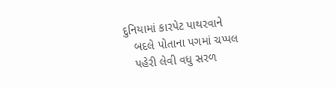દુનિયામાં કારપેટ પાથરવાને
   બદલે પોતાના પગમાં ચપ્પલ
   પહેરી લેવી વધુ સરળ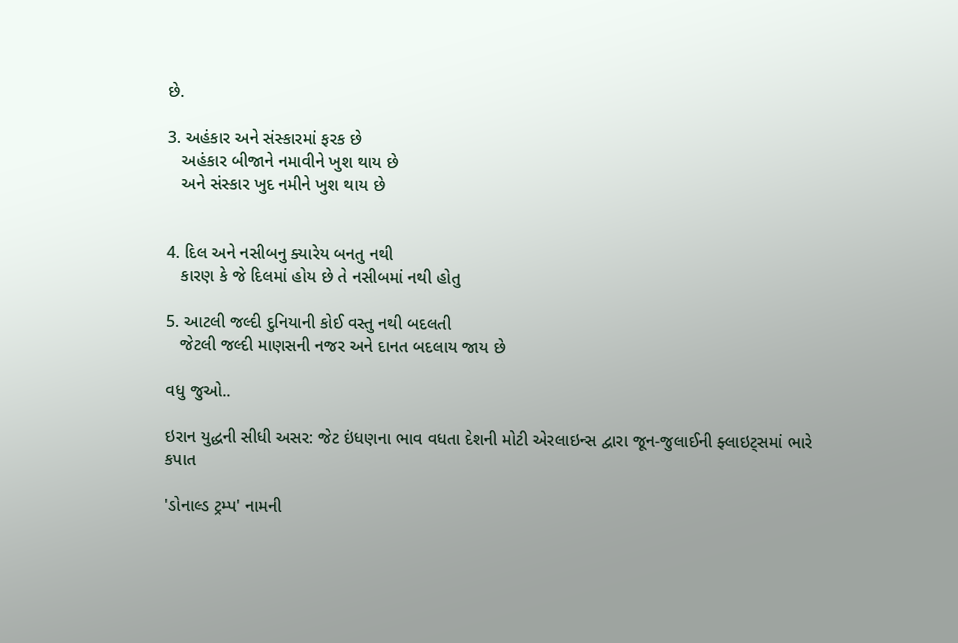છે.

3. અહંકાર અને સંસ્કારમાં ફરક છે
   અહંકાર બીજાને નમાવીને ખુશ થાય છે
   અને સંસ્કાર ખુદ નમીને ખુશ થાય છે


4. દિલ અને નસીબનુ ક્યારેય બનતુ નથી
   કારણ કે જે દિલમાં હોય છે તે નસીબમાં નથી હોતુ

5. આટલી જલ્દી દુનિયાની કોઈ વસ્તુ નથી બદલતી
   જેટલી જલ્દી માણસની નજર અને દાનત બદલાય જાય છે

વધુ જુઓ..

ઇરાન યુદ્ધની સીધી અસર: જેટ ઇંધણના ભાવ વધતા દેશની મોટી એરલાઇન્સ દ્વારા જૂન-જુલાઈની ફ્લાઇટ્સમાં ભારે કપાત

'ડોનાલ્ડ ટ્રમ્પ' નામની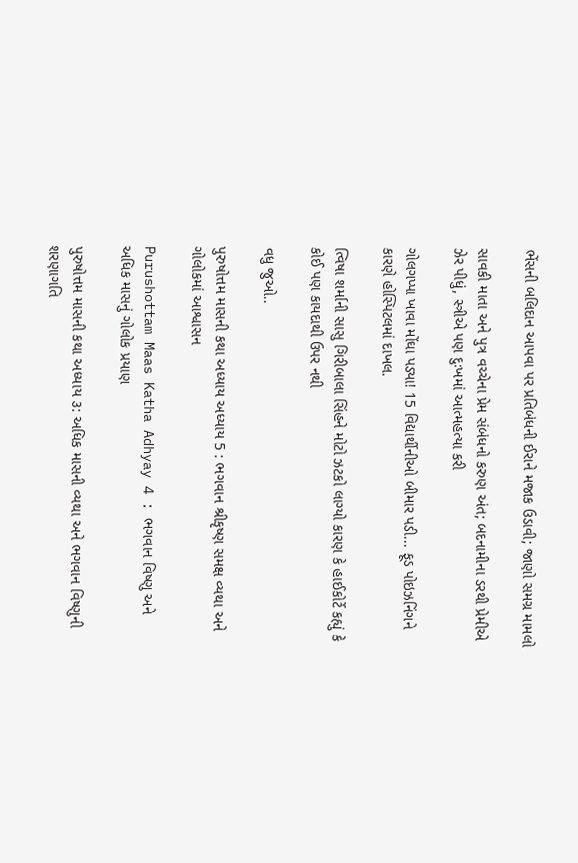ભેંસની બલિદાન આપવા પર પ્રતિબંધની ઈરાને મજાક ઉડાવી; જાણો સમગ્ર મામલો

સાવકી માતા અને પુત્ર વચ્ચેના પ્રેમ સંબંધનો કરુણ અંત; બદનામીના ડરથી પ્રેમીએ ઝેર પીધું, સ્ત્રીએ પણ દુઃખમાં આત્મહત્યા કરી

ગોલગપ્પા ખાવા મોંઘા પડ્યા! 15 વિદ્યાર્થીનીઓ બીમાર પડી... ફૂડ પોઇઝનિંગને કારણે હોસ્પિટલમાં દાખલ.

ત્વિષા શર્માની સાસુ ગિરીબાલા સિંહને મોટો ઝટકો લાગ્યો કારણ કે હાઈકોર્ટે કહ્યું કે કોઈ પણ કાયદાથી ઉપર નથી

વધુ જુઓ..

પુરુષોત્તમ માસની કથા અધ્યાય અધ્યાય 5 : ભગવાન શ્રીકૃષ્ણ સમક્ષ વ્યથા અને ગોલોકમાં આશ્વાસન

Purushottam Maas Katha Adhyay 4 : ભગવાન વિષ્ણુ અને અધિક માસનું ગોલોક પ્રયાણ

પુરુષોત્તમ માસની કથા અધ્યાય ૩: અધિક માસની વ્યથા અને ભગવાન વિષ્ણુની શરણાગતિ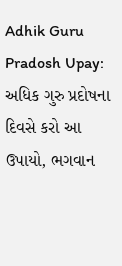Adhik Guru Pradosh Upay: અધિક ગુરુ પ્રદોષના દિવસે કરો આ ઉપાયો, ભગવાન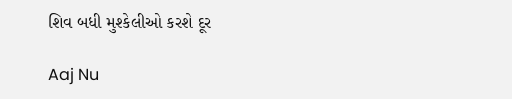શિવ બધી મુશ્કેલીઓ કરશે દૂર

Aaj Nu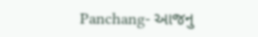Panchang- આજનુ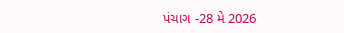પંચાગ -28 મે 2026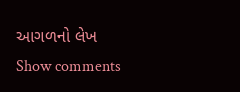આગળનો લેખ
Show comments